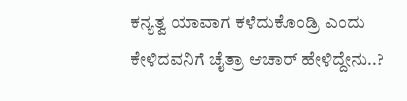ಕನ್ಯತ್ವ ಯಾವಾಗ ಕಳೆದುಕೊಂಡ್ರಿ ಎಂದು ಕೇಳಿದವನಿಗೆ ಚೈತ್ರಾ ಆಚಾರ್ ಹೇಳಿದ್ದೇನು..?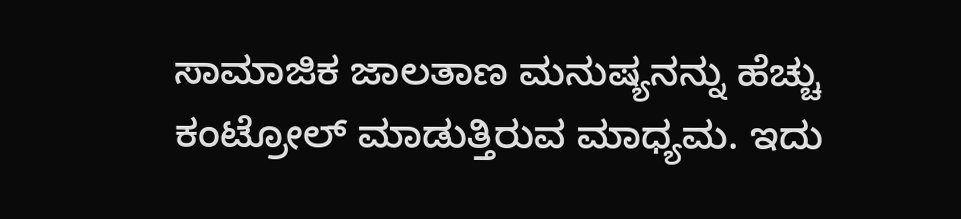ಸಾಮಾಜಿಕ ಜಾಲತಾಣ ಮನುಷ್ಯನನ್ನು ಹೆಚ್ಚು ಕಂಟ್ರೋಲ್ ಮಾಡುತ್ತಿರುವ ಮಾಧ್ಯಮ. ಇದು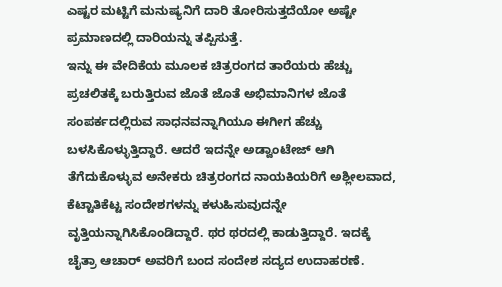ಎಷ್ಟರ ಮಟ್ಟಿಗೆ ಮನುಷ್ಯನಿಗೆ ದಾರಿ ತೋರಿಸುತ್ತದೆಯೋ ಅಷ್ಟೇ ಪ್ರಮಾಣದಲ್ಲಿ ದಾರಿಯನ್ನು ತಪ್ಪಿಸುತ್ತೆ.
ಇನ್ನು ಈ ವೇದಿಕೆಯ ಮೂಲಕ ಚಿತ್ರರಂಗದ ತಾರೆಯರು ಹೆಚ್ಚು ಪ್ರಚಲಿತಕ್ಕೆ ಬರುತ್ತಿರುವ ಜೊತೆ ಜೊತೆ ಅಭಿಮಾನಿಗಳ ಜೊತೆ ಸಂಪರ್ಕದಲ್ಲಿರುವ ಸಾಧನವನ್ನಾಗಿಯೂ ಈಗೀಗ ಹೆಚ್ಚು ಬಳಸಿಕೊಳ್ಳುತ್ತಿದ್ದಾರೆ. ಆದರೆ ಇದನ್ನೇ ಅಡ್ವಾಂಟೇಜ್ ಆಗಿ ತೆಗೆದುಕೊಳ್ಳುವ ಅನೇಕರು ಚಿತ್ರರಂಗದ ನಾಯಕಿಯರಿಗೆ ಅಶ್ಲೀಲವಾದ, ಕೆಟ್ಟಾತಿಕೆಟ್ಟ ಸಂದೇಶಗಳನ್ನು ಕಳುಹಿಸುವುದನ್ನೇ ವೃತ್ತಿಯನ್ನಾಗಿಸಿಕೊಂಡಿದ್ದಾರೆ. ಥರ ಥರದಲ್ಲಿ ಕಾಡುತ್ತಿದ್ದಾರೆ. ಇದಕ್ಕೆ ಚೈತ್ರಾ ಆಚಾರ್ ಅವರಿಗೆ ಬಂದ ಸಂದೇಶ ಸದ್ಯದ ಉದಾಹರಣೆ.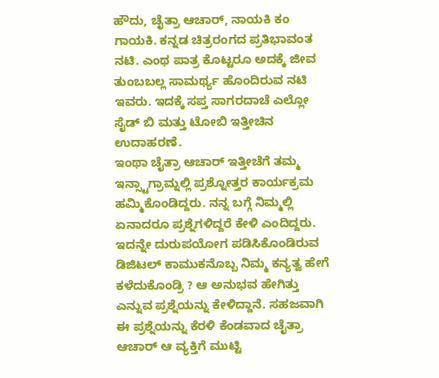ಹೌದು, ಚೈತ್ರಾ ಆಚಾರ್, ನಾಯಕಿ ಕಂ ಗಾಯಕಿ. ಕನ್ನಡ ಚಿತ್ರರಂಗದ ಪ್ರತಿಭಾವಂತ ನಟಿ. ಎಂಥ ಪಾತ್ರ ಕೊಟ್ಟರೂ ಅದಕ್ಕೆ ಜೀವ ತುಂಬಬಲ್ಲ ಸಾಮರ್ಥ್ಯ ಹೊಂದಿರುವ ನಟಿ ಇವರು. ಇದಕ್ಕೆ ಸಪ್ತ ಸಾಗರದಾಚೆ ಎಲ್ಲೋ ಸೈಡ್ ಬಿ ಮತ್ತು ಟೋಬಿ ಇತ್ತೀಚಿನ ಉದಾಹರಣೆ.
ಇಂಥಾ ಚೈತ್ರಾ ಆಚಾರ್ ಇತ್ತೀಚೆಗೆ ತಮ್ಮ ಇನ್ಸ್ಟಾಗ್ರಾಮ್ನಲ್ಲಿ ಪ್ರಶ್ನೋತ್ತರ ಕಾರ್ಯಕ್ರಮ ಹಮ್ಮಿಕೊಂಡಿದ್ದರು. ನನ್ನ ಬಗ್ಗೆ ನಿಮ್ಮಲ್ಲಿ ಏನಾದರೂ ಪ್ರಶ್ನೆಗಳಿದ್ದರೆ ಕೇಳಿ ಎಂದಿದ್ದರು. ಇದನ್ನೇ ದುರುಪಯೋಗ ಪಡಿಸಿಕೊಂಡಿರುವ ಡಿಜಿಟಲ್ ಕಾಮುಕನೊಬ್ಬ ನಿಮ್ಮ ಕನ್ಯತ್ವ ಹೇಗೆ ಕಳೆದುಕೊಂಡ್ರಿ ? ಆ ಅನುಭವ ಹೇಗಿತ್ತು ಎನ್ನುವ ಪ್ರಶ್ನೆಯನ್ನು ಕೇಳಿದ್ದಾನೆ. ಸಹಜವಾಗಿ ಈ ಪ್ರಶ್ನೆಯನ್ನು ಕೆರಳಿ ಕೆಂಡವಾದ ಚೈತ್ರಾ ಆಚಾರ್ ಆ ವ್ಯಕ್ತಿಗೆ ಮುಟ್ಟಿ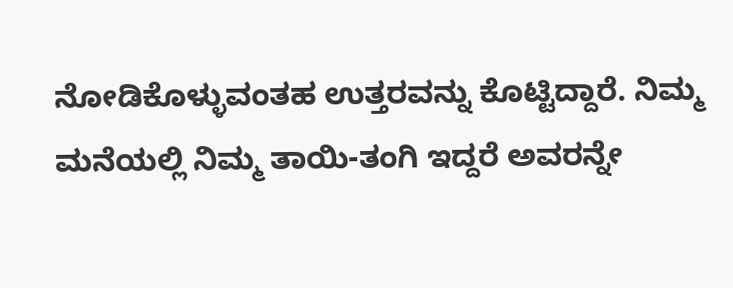ನೋಡಿಕೊಳ್ಳುವಂತಹ ಉತ್ತರವನ್ನು ಕೊಟ್ಟಿದ್ದಾರೆ. ನಿಮ್ಮ ಮನೆಯಲ್ಲಿ ನಿಮ್ಮ ತಾಯಿ-ತಂಗಿ ಇದ್ದರೆ ಅವರನ್ನೇ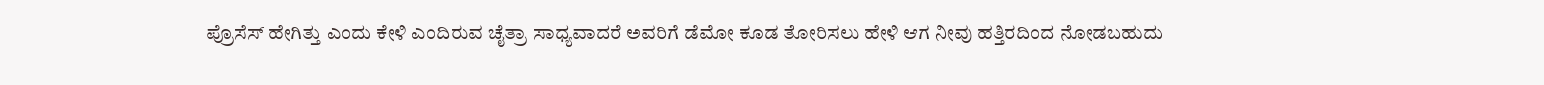ಪ್ರೊಸೆಸ್ ಹೇಗಿತ್ತು ಎಂದು ಕೇಳಿ ಎಂದಿರುವ ಚೈತ್ರಾ ಸಾಧ್ಯವಾದರೆ ಅವರಿಗೆ ಡೆಮೋ ಕೂಡ ತೋರಿಸಲು ಹೇಳಿ ಆಗ ನೀವು ಹತ್ತಿರದಿಂದ ನೋಡಬಹುದು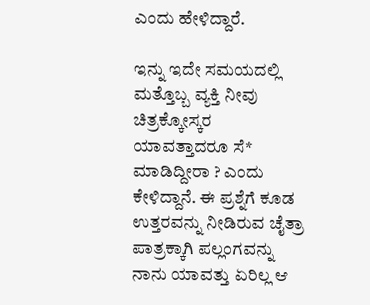ಎಂದು ಹೇಳಿದ್ದಾರೆ.

ಇನ್ನು ಇದೇ ಸಮಯದಲ್ಲಿ ಮತ್ತೊಬ್ಬ ವ್ಯಕ್ತಿ ನೀವು ಚಿತ್ರಕ್ಕೋಸ್ಕರ ಯಾವತ್ತಾದರೂ ಸೆ* ಮಾಡಿದ್ದೀರಾ ? ಎಂದು ಕೇಳಿದ್ದಾನೆ. ಈ ಪ್ರಶ್ನೆಗೆ ಕೂಡ ಉತ್ತರವನ್ನು ನೀಡಿರುವ ಚೈತ್ರಾ ಪಾತ್ರಕ್ಕಾಗಿ ಪಲ್ಲಂಗವನ್ನು ನಾನು ಯಾವತ್ತು ಏರಿಲ್ಲ ಆ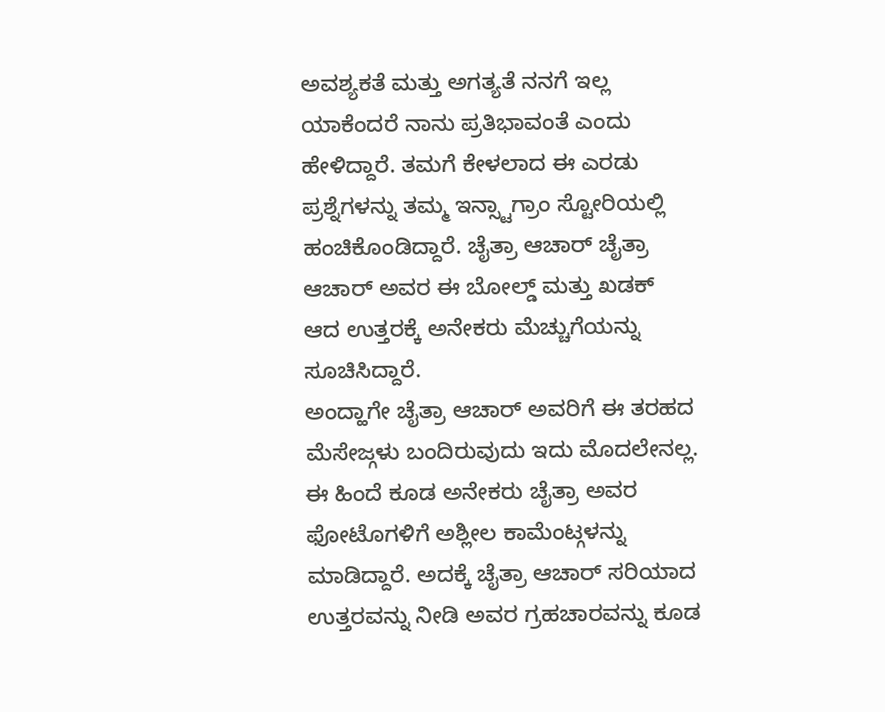ಅವಶ್ಯಕತೆ ಮತ್ತು ಅಗತ್ಯತೆ ನನಗೆ ಇಲ್ಲ ಯಾಕೆಂದರೆ ನಾನು ಪ್ರತಿಭಾವಂತೆ ಎಂದು ಹೇಳಿದ್ದಾರೆ. ತಮಗೆ ಕೇಳಲಾದ ಈ ಎರಡು ಪ್ರಶ್ನೆಗಳನ್ನು ತಮ್ಮ ಇನ್ಸ್ಟಾಗ್ರಾಂ ಸ್ಟೋರಿಯಲ್ಲಿ ಹಂಚಿಕೊಂಡಿದ್ದಾರೆ. ಚೈತ್ರಾ ಆಚಾರ್ ಚೈತ್ರಾ ಆಚಾರ್ ಅವರ ಈ ಬೋಲ್ಡ್ ಮತ್ತು ಖಡಕ್ ಆದ ಉತ್ತರಕ್ಕೆ ಅನೇಕರು ಮೆಚ್ಚುಗೆಯನ್ನು ಸೂಚಿಸಿದ್ದಾರೆ.
ಅಂದ್ಹಾಗೇ ಚೈತ್ರಾ ಆಚಾರ್ ಅವರಿಗೆ ಈ ತರಹದ ಮೆಸೇಜ್ಗಳು ಬಂದಿರುವುದು ಇದು ಮೊದಲೇನಲ್ಲ. ಈ ಹಿಂದೆ ಕೂಡ ಅನೇಕರು ಚೈತ್ರಾ ಅವರ ಫೋಟೊಗಳಿಗೆ ಅಶ್ಲೀಲ ಕಾಮೆಂಟ್ಗಳನ್ನು ಮಾಡಿದ್ದಾರೆ. ಅದಕ್ಕೆ ಚೈತ್ರಾ ಆಚಾರ್ ಸರಿಯಾದ ಉತ್ತರವನ್ನು ನೀಡಿ ಅವರ ಗ್ರಹಚಾರವನ್ನು ಕೂಡ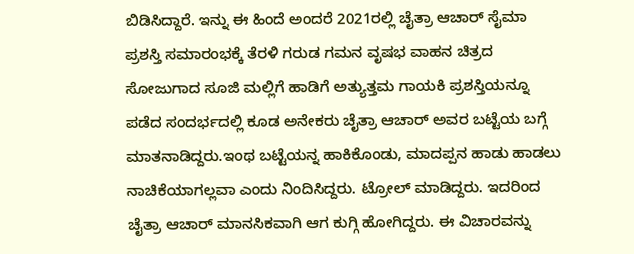ಬಿಡಿಸಿದ್ದಾರೆ. ಇನ್ನು ಈ ಹಿಂದೆ ಅಂದರೆ 2021ರಲ್ಲಿ ಚೈತ್ರಾ ಆಚಾರ್ ಸೈಮಾ ಪ್ರಶಸ್ತಿ ಸಮಾರಂಭಕ್ಕೆ ತೆರಳಿ ಗರುಡ ಗಮನ ವೃಷಭ ವಾಹನ ಚಿತ್ರದ ಸೋಜುಗಾದ ಸೂಜಿ ಮಲ್ಲಿಗೆ ಹಾಡಿಗೆ ಅತ್ಯುತ್ತಮ ಗಾಯಕಿ ಪ್ರಶಸ್ತಿಯನ್ನೂ ಪಡೆದ ಸಂದರ್ಭದಲ್ಲಿ ಕೂಡ ಅನೇಕರು ಚೈತ್ರಾ ಆಚಾರ್ ಅವರ ಬಟ್ಟೆಯ ಬಗ್ಗೆ ಮಾತನಾಡಿದ್ದರು.ಇಂಥ ಬಟ್ಟೆಯನ್ನ ಹಾಕಿಕೊಂಡು, ಮಾದಪ್ಪನ ಹಾಡು ಹಾಡಲು ನಾಚಿಕೆಯಾಗಲ್ಲವಾ ಎಂದು ನಿಂದಿಸಿದ್ದರು. ಟ್ರೋಲ್ ಮಾಡಿದ್ದರು. ಇದರಿಂದ ಚೈತ್ರಾ ಆಚಾರ್ ಮಾನಸಿಕವಾಗಿ ಆಗ ಕುಗ್ಗಿ ಹೋಗಿದ್ದರು. ಈ ವಿಚಾರವನ್ನು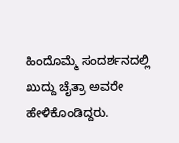ಹಿಂದೊಮ್ಮೆ ಸಂದರ್ಶನದಲ್ಲಿ ಖುದ್ದು ಚೈತ್ರಾ ಅವರೇ ಹೇಳಿಕೊಂಡಿದ್ದರು.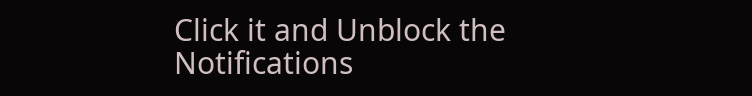Click it and Unblock the Notifications